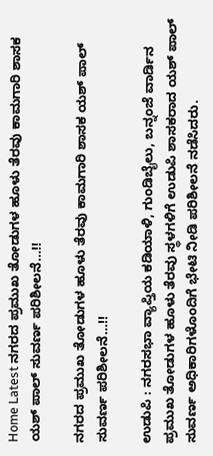Home Latest ನಗರದ ಪ್ರಮುಖ ತೋಡುಗಳ ಹೂಳು ತೆರವು ಕಾಮಗಾರಿ ಶಾಸಕ ಯಶ್ ಪಾಲ್ ಸುವರ್ಣ ಪರಿಶೀಲನೆ…!!

ನಗರದ ಪ್ರಮುಖ ತೋಡುಗಳ ಹೂಳು ತೆರವು ಕಾಮಗಾರಿ ಶಾಸಕ ಯಶ್ ಪಾಲ್ ಸುವರ್ಣ ಪರಿಶೀಲನೆ…!!

ಉಡುಪಿ : ನಗರಸಭಾ ವ್ಯಾಪ್ತಿಯ ಕಡಿಯಾಳಿ, ಗುಂಡಿಬೈಲು, ಬನ್ನಂಜೆ ವಾರ್ಡಿನ ಪ್ರಮುಖ ತೋಡುಗಳ ಹೂಳು ತೆರವು ಸ್ಥಳಗಳಿಗೆ ಉಡುಪಿ ಶಾಸಕರಾದ ಯಶ್ ಪಾಲ್ ಸುವರ್ಣ ಅಧಿಕಾರಿಗಳೊಂದಿಗೆ ಭೇಟಿ ನೀಡಿ ಪರಿಶೀಲನೆ ನಡೆಸಿದರು.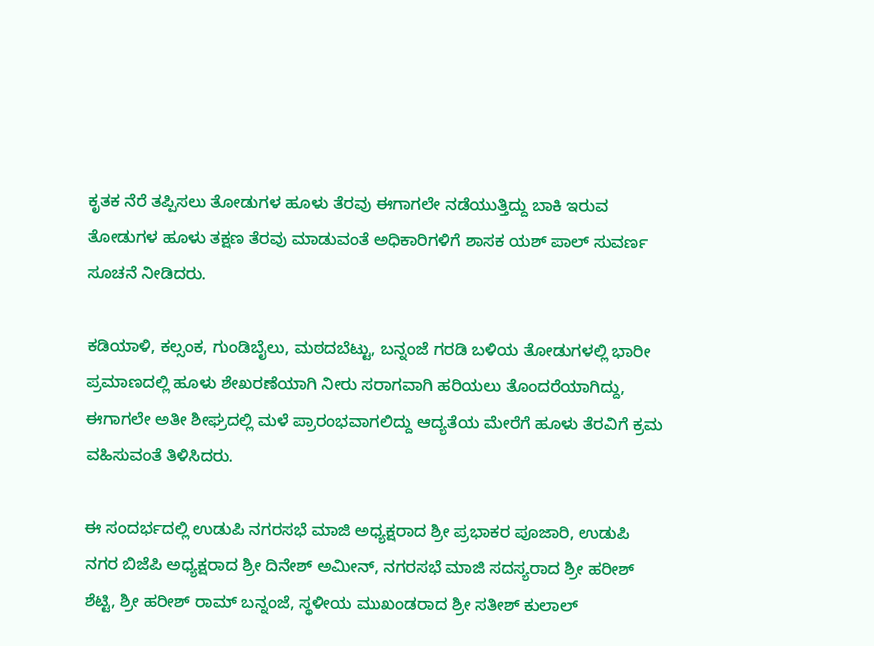ಕೃತಕ ನೆರೆ ತಪ್ಪಿಸಲು ತೋಡುಗಳ ಹೂಳು ತೆರವು ಈಗಾಗಲೇ ನಡೆಯುತ್ತಿದ್ದು ಬಾಕಿ ಇರುವ ತೋಡುಗಳ ಹೂಳು ತಕ್ಷಣ ತೆರವು ಮಾಡುವಂತೆ ಅಧಿಕಾರಿಗಳಿಗೆ ಶಾಸಕ ಯಶ್ ಪಾಲ್ ಸುವರ್ಣ ಸೂಚನೆ ನೀಡಿದರು.

ಕಡಿಯಾಳಿ, ಕಲ್ಸಂಕ, ಗುಂಡಿಬೈಲು, ಮಠದಬೆಟ್ಟು, ಬನ್ನಂಜೆ ಗರಡಿ ಬಳಿಯ ತೋಡುಗಳಲ್ಲಿ ಭಾರೀ ಪ್ರಮಾಣದಲ್ಲಿ ಹೂಳು ಶೇಖರಣೆಯಾಗಿ ನೀರು ಸರಾಗವಾಗಿ ಹರಿಯಲು ತೊಂದರೆಯಾಗಿದ್ದು, ಈಗಾಗಲೇ ಅತೀ ಶೀಘ್ರದಲ್ಲಿ ಮಳೆ ಪ್ರಾರಂಭವಾಗಲಿದ್ದು ಆದ್ಯತೆಯ ಮೇರೆಗೆ ಹೂಳು ತೆರವಿಗೆ ಕ್ರಮ ವಹಿಸುವಂತೆ ತಿಳಿಸಿದರು.

ಈ ಸಂದರ್ಭದಲ್ಲಿ ಉಡುಪಿ ನಗರಸಭೆ ಮಾಜಿ ಅಧ್ಯಕ್ಷರಾದ ಶ್ರೀ ಪ್ರಭಾಕರ ಪೂಜಾರಿ, ಉಡುಪಿ ನಗರ ಬಿಜೆಪಿ ಅಧ್ಯಕ್ಷರಾದ ಶ್ರೀ ದಿನೇಶ್ ಅಮೀನ್, ನಗರಸಭೆ ಮಾಜಿ ಸದಸ್ಯರಾದ ಶ್ರೀ ಹರೀಶ್ ಶೆಟ್ಟಿ, ಶ್ರೀ ಹರೀಶ್ ರಾಮ್ ಬನ್ನಂಜೆ, ಸ್ಥಳೀಯ ಮುಖಂಡರಾದ ಶ್ರೀ ಸತೀಶ್ ಕುಲಾಲ್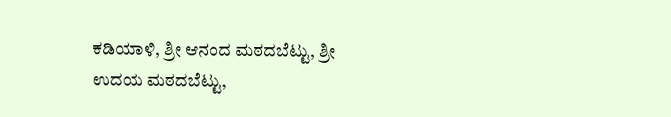ಕಡಿಯಾಳಿ, ಶ್ರೀ ಆನಂದ ಮಠದಬೆಟ್ಟು, ಶ್ರೀ ಉದಯ ಮಠದಬೆಟ್ಟು,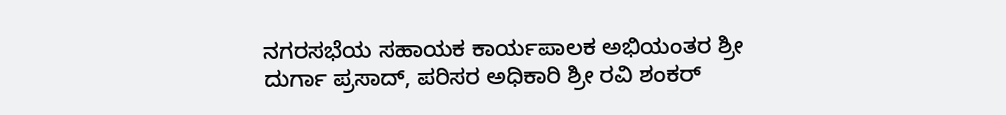ನಗರಸಭೆಯ ಸಹಾಯಕ ಕಾರ್ಯಪಾಲಕ ಅಭಿಯಂತರ ಶ್ರೀ ದುರ್ಗಾ ಪ್ರಸಾದ್, ಪರಿಸರ ಅಧಿಕಾರಿ ಶ್ರೀ ರವಿ ಶಂಕರ್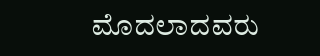ಮೊದಲಾದವರು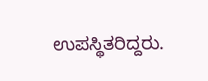ಉಪಸ್ಥಿತರಿದ್ದರು.